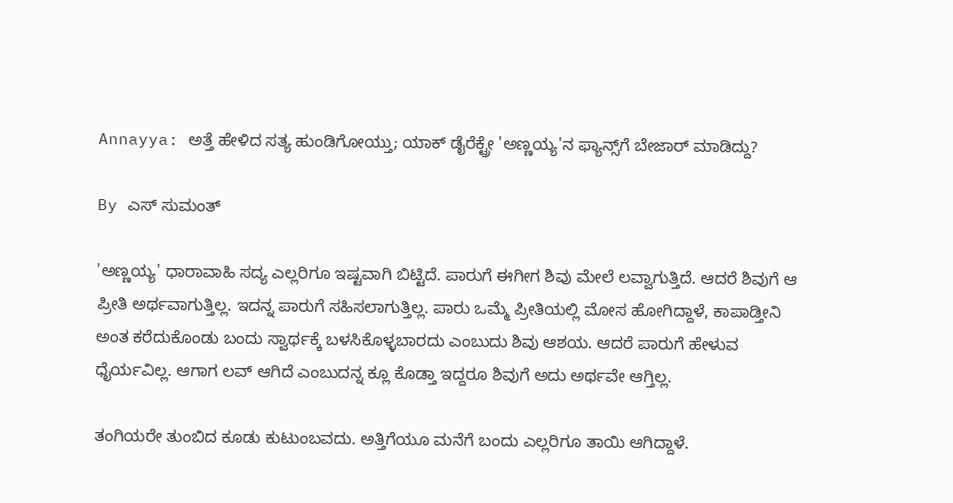Annayya: ಅತ್ತೆ ಹೇಳಿದ ಸತ್ಯ ಹುಂಡಿಗೋಯ್ತು; ಯಾಕ್ ಡೈರೆಕ್ಟ್ರೇ 'ಅಣ್ಣಯ್ಯ'ನ ಫ್ಯಾನ್ಸ್‌ಗೆ ಬೇಜಾರ್ ಮಾಡಿದ್ದು?

By ಎಸ್ ಸುಮಂತ್

'ಅಣ್ಣಯ್ಯ' ಧಾರಾವಾಹಿ ಸದ್ಯ ಎಲ್ಲರಿಗೂ ಇಷ್ಟವಾಗಿ ಬಿಟ್ಟಿದೆ. ಪಾರುಗೆ ಈಗೀಗ ಶಿವು ಮೇಲೆ ಲವ್ವಾಗುತ್ತಿದೆ. ಆದರೆ ಶಿವುಗೆ ಆ ಪ್ರೀತಿ ಅರ್ಥವಾಗುತ್ತಿಲ್ಲ. ಇದನ್ನ ಪಾರುಗೆ ಸಹಿಸಲಾಗುತ್ತಿಲ್ಲ. ಪಾರು ಒಮ್ಮೆ ಪ್ರೀತಿಯಲ್ಲಿ ಮೋಸ ಹೋಗಿದ್ದಾಳೆ, ಕಾಪಾಡ್ತೀನಿ ಅಂತ ಕರೆದುಕೊಂಡು ಬಂದು ಸ್ವಾರ್ಥಕ್ಕೆ ಬಳಸಿಕೊಳ್ಳಬಾರದು ಎಂಬುದು ಶಿವು ಆಶಯ. ಆದರೆ ಪಾರುಗೆ ಹೇಳುವ ಧೈರ್ಯವಿಲ್ಲ. ಆಗಾಗ ಲವ್ ಆಗಿದೆ ಎಂಬುದನ್ನ ಕ್ಲೂ ಕೊಡ್ತಾ ಇದ್ದರೂ ಶಿವುಗೆ ಅದು ಅರ್ಥವೇ ಆಗ್ತಿಲ್ಲ.

ತಂಗಿಯರೇ ತುಂಬಿದ ಕೂಡು ಕುಟುಂಬವದು. ಅತ್ತಿಗೆಯೂ ಮನೆಗೆ ಬಂದು ಎಲ್ಲರಿಗೂ ತಾಯಿ ಆಗಿದ್ದಾಳೆ.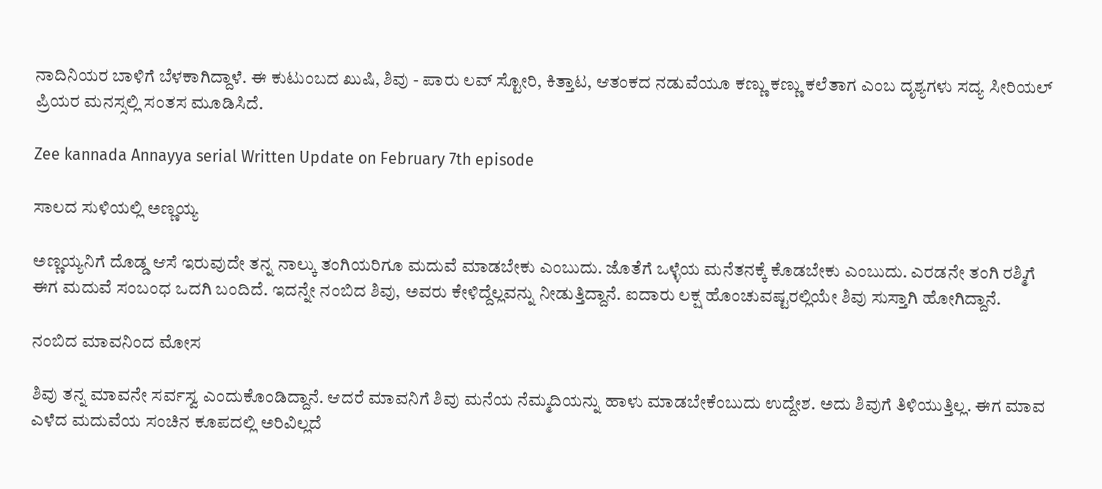ನಾದಿನಿಯರ ಬಾಳಿಗೆ ಬೆಳಕಾಗಿದ್ದಾಳೆ. ಈ ಕುಟುಂಬದ ಖುಷಿ, ಶಿವು - ಪಾರು ಲವ್ ಸ್ಟೋರಿ, ಕಿತ್ತಾಟ, ಆತಂಕದ ನಡುವೆಯೂ ಕಣ್ಣು ಕಣ್ಣು ಕಲೆತಾಗ ಎಂಬ ದೃಶ್ಯಗಳು ಸದ್ಯ ಸೀರಿಯಲ್ ಪ್ರಿಯರ ಮನಸ್ಸಲ್ಲಿ ಸಂತಸ ಮೂಡಿಸಿದೆ.

Zee kannada Annayya serial Written Update on February 7th episode

ಸಾಲದ ಸುಳಿಯಲ್ಲಿ ಅಣ್ಣಯ್ಯ

ಅಣ್ಣಯ್ಯನಿಗೆ ದೊಡ್ಡ ಆಸೆ ಇರುವುದೇ ತನ್ನ ನಾಲ್ಕು ತಂಗಿಯರಿಗೂ ಮದುವೆ ಮಾಡಬೇಕು ಎಂಬುದು. ಜೊತೆಗೆ ಒಳ್ಳೆಯ ಮನೆತನಕ್ಕೆ ಕೊಡಬೇಕು ಎಂಬುದು. ಎರಡನೇ ತಂಗಿ ರಶ್ಮಿಗೆ ಈಗ ಮದುವೆ ಸಂಬಂಧ ಒದಗಿ ಬಂದಿದೆ. ಇದನ್ನೇ ನಂಬಿದ ಶಿವು, ಅವರು ಕೇಳಿದ್ದೆಲ್ಲವನ್ನು ನೀಡುತ್ತಿದ್ದಾನೆ. ಐದಾರು ಲಕ್ಷ ಹೊಂಚುವಷ್ಟರಲ್ಲಿಯೇ ಶಿವು ಸುಸ್ತಾಗಿ ಹೋಗಿದ್ದಾನೆ.

ನಂಬಿದ ಮಾವನಿಂದ ಮೋಸ

ಶಿವು ತನ್ನ ಮಾವನೇ ಸರ್ವಸ್ವ ಎಂದುಕೊಂಡಿದ್ದಾನೆ. ಆದರೆ ಮಾವನಿಗೆ ಶಿವು ಮನೆಯ ನೆಮ್ಮದಿಯನ್ನು ಹಾಳು ಮಾಡಬೇಕೆಂಬುದು ಉದ್ದೇಶ. ಅದು ಶಿವುಗೆ ತಿಳಿಯುತ್ತಿಲ್ಲ. ಈಗ ಮಾವ ಎಳೆದ ಮದುವೆಯ ಸಂಚಿನ ಕೂಪದಲ್ಲಿ ಅರಿವಿಲ್ಲದೆ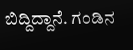ಬಿದ್ದಿದ್ದಾನೆ. ಗಂಡಿನ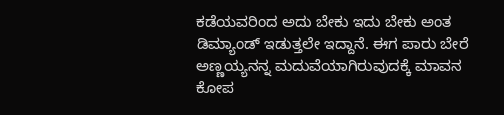ಕಡೆಯವರಿಂದ ಅದು ಬೇಕು ಇದು ಬೇಕು ಅಂತ ಡಿಮ್ಯಾಂಡ್ ಇಡುತ್ತಲೇ ಇದ್ದಾನೆ. ಈಗ ಪಾರು ಬೇರೆ ಅಣ್ಣಯ್ಯನನ್ನ ಮದುವೆಯಾಗಿರುವುದಕ್ಕೆ ಮಾವನ ಕೋಪ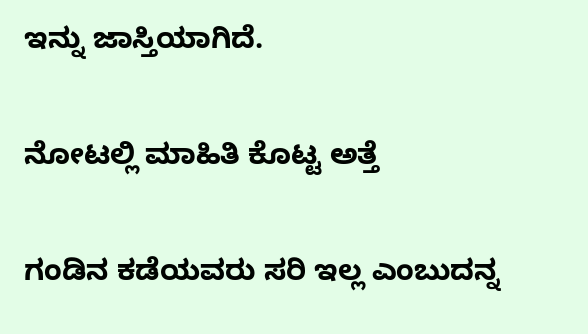ಇನ್ನು ಜಾಸ್ತಿಯಾಗಿದೆ.

ನೋಟಲ್ಲಿ ಮಾಹಿತಿ ಕೊಟ್ಟ ಅತ್ತೆ

ಗಂಡಿನ ಕಡೆಯವರು ಸರಿ ಇಲ್ಲ ಎಂಬುದನ್ನ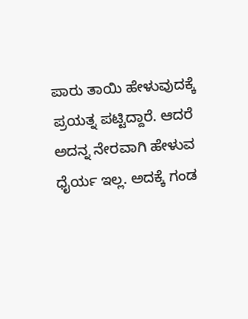ಪಾರು ತಾಯಿ ಹೇಳುವುದಕ್ಕೆ ಪ್ರಯತ್ನ ಪಟ್ಟಿದ್ದಾರೆ. ಆದರೆ ಅದನ್ನ ನೇರವಾಗಿ ಹೇಳುವ ಧೈರ್ಯ ಇಲ್ಲ. ಅದಕ್ಕೆ ಗಂಡ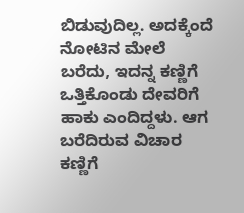ಬಿಡುವುದಿಲ್ಲ. ಅದಕ್ಕೆಂದೆ ನೋಟಿನ ಮೇಲೆ ಬರೆದು, ಇದನ್ನ ಕಣ್ಣಿಗೆ ಒತ್ತಿಕೊಂಡು ದೇವರಿಗೆ ಹಾಕು ಎಂದಿದ್ದಳು. ಆಗ ಬರೆದಿರುವ ವಿಚಾರ ಕಣ್ಣಿಗೆ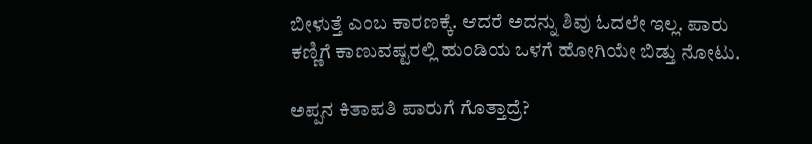ಬೀಳುತ್ತೆ ಎಂಬ ಕಾರಣಕ್ಕೆ. ಆದರೆ ಅದನ್ನು ಶಿವು ಓದಲೇ ಇಲ್ಲ. ಪಾರು ಕಣ್ಣಿಗೆ ಕಾಣುವಷ್ಟರಲ್ಲಿ ಹುಂಡಿಯ ಒಳಗೆ ಹೋಗಿಯೇ ಬಿಡ್ತು ನೋಟು.

ಅಪ್ಪನ ಕಿತಾಪತಿ ಪಾರುಗೆ ಗೊತ್ತಾದ್ರೆ?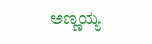ಅಣ್ಣಯ್ಯ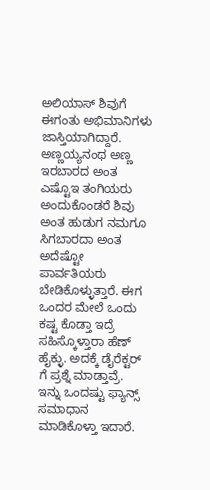ಅಲಿಯಾಸ್ ಶಿವುಗೆ ಈಗಂತು ಅಭಿಮಾನಿಗಳು ಜಾಸ್ತಿಯಾಗಿದ್ದಾರೆ. ಅಣ್ಣಯ್ಯನಂಥ ಅಣ್ಣ ಇರಬಾರದ ಅಂತ ಎಷ್ಟೊಇ ತಂಗಿಯರು ಅಂದುಕೊಂಡರೆ ಶಿವು ಅಂತ ಹುಡುಗ ನಮಗೂ ಸಿಗಬಾರದಾ ಅಂತ ಅದೆಷ್ಟೋ ಪಾರ್ವತಿಯರು ಬೇಡಿಕೊಳ್ಳುತ್ತಾರೆ. ಈಗ ಒಂದರ ಮೇಲೆ ಒಂದು ಕಷ್ಟ ಕೊಡ್ತಾ ಇದ್ರೆ ಸಹಿಸ್ಕೊಳ್ತಾರಾ ಹೆಣ್ ಹೈಕ್ಳು. ಅದಕ್ಕೆ ಡೈರೆಕ್ಟರ್ ಗೆ ಪ್ರಶ್ನೆ ಮಾಡ್ತಾವ್ರೆ. ಇನ್ನು ಒಂದಷ್ಟು ಫ್ಯಾನ್ಸ್ ಸಮಾಧಾನ ಮಾಡಿಕೊಳ್ತಾ ಇದಾರೆ.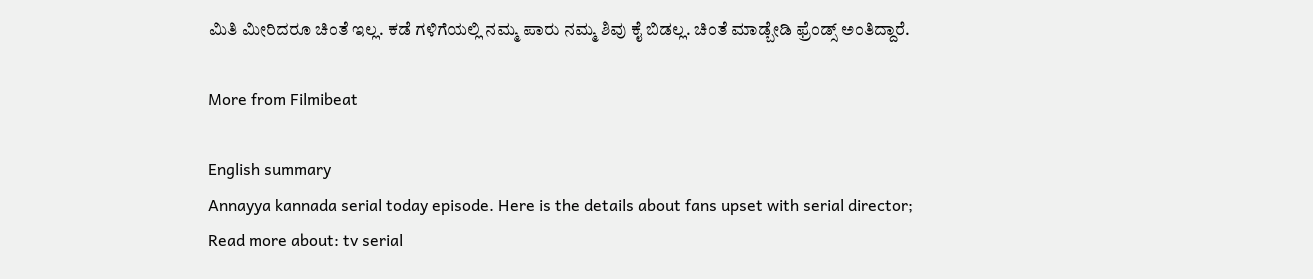ಮಿತಿ ಮೀರಿದರೂ ಚಿಂತೆ ಇಲ್ಲ. ಕಡೆ ಗಳಿಗೆಯಲ್ಲಿ ನಮ್ಮ ಪಾರು ನಮ್ಮ ಶಿವು ಕೈ ಬಿಡಲ್ಲ. ಚಿಂತೆ ಮಾಡ್ಬೇಡಿ ಫ್ರೆಂಡ್ಸ್ ಅಂತಿದ್ದಾರೆ.

More from Filmibeat

English summary
Annayya kannada serial today episode. Here is the details about fans upset with serial director;
Read more about: tv serial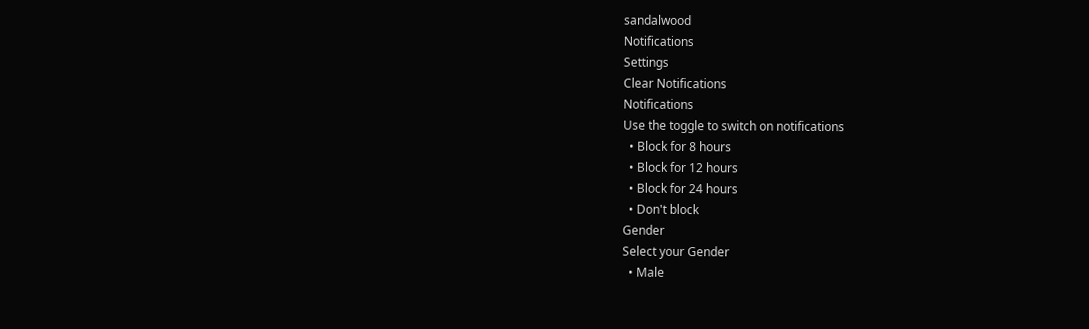sandalwood
Notifications
Settings
Clear Notifications
Notifications
Use the toggle to switch on notifications
  • Block for 8 hours
  • Block for 12 hours
  • Block for 24 hours
  • Don't block
Gender
Select your Gender
  • Male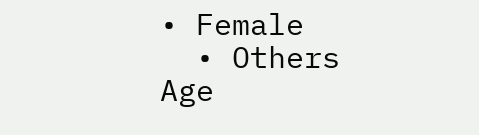• Female
  • Others
Age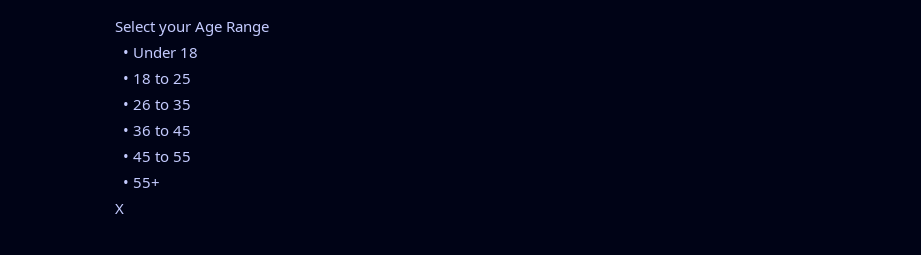Select your Age Range
  • Under 18
  • 18 to 25
  • 26 to 35
  • 36 to 45
  • 45 to 55
  • 55+
X